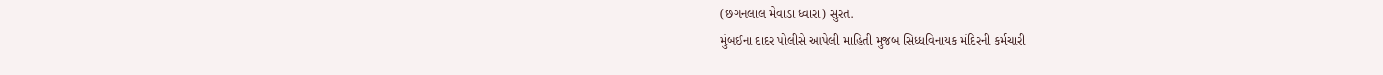(છગનલાલ મેવાડા ધ્વારા) સુરત.
મુંબઈના દાદર પોલીસે આપેલી માહિતી મુજબ સિધ્ધવિનાયક મંદિરની કર્મચારી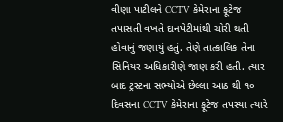વીણા પાટીલને CCTV કેમેરાના ફૂટેજ તપાસતી વખતે દાનપેટીમાંથી ચોરી થતી હોવાનું જણાયું હતું. તેણે તાત્કાલિક તેના સિનિયર અધિકારીણે જાણ કરી હતી. ત્યાર બાદ ટ્રસ્ટના સભ્યોએ છેલ્લા આઠ થી ૧૦ દિવસના CCTV કેમેરાના ફૂટેજ તપસ્યા ત્યારે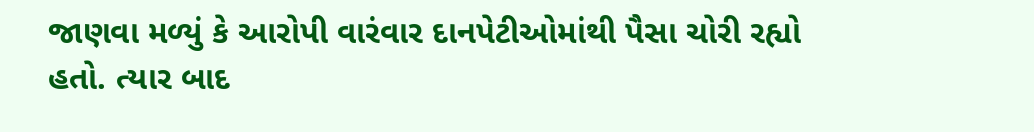જાણવા મળ્યું કે આરોપી વારંવાર દાનપેટીઓમાંથી પૈસા ચોરી રહ્યો હતો. ત્યાર બાદ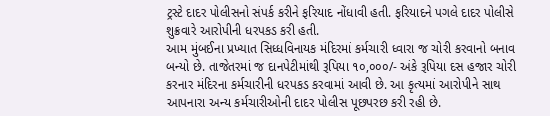ટ્રસ્ટે દાદર પોલીસનો સંપર્ક કરીને ફરિયાદ નોંધાવી હતી. ફરિયાદને પગલે દાદર પોલીસે શુક્રવારે આરોપીની ધરપકડ કરી હતી.
આમ મુંબઈના પ્રખ્યાત સિધ્ધવિનાયક મંદિરમાં કર્મચારી ધ્વારા જ ચોરી કરવાનો બનાવ બન્યો છે. તાજેતરમાં જ દાનપેટીમાંથી રૂપિયા ૧૦,૦૦૦/- અંકે રૂપિયા દસ હજાર ચોરી કરનાર મંદિરના કર્મચારીની ધરપકડ કરવામાં આવી છે. આ કૃત્યમાં આરોપીને સાથ આપનારા અન્ય કર્મચારીઓની દાદર પોલીસ પૂછપરછ કરી રહી છે.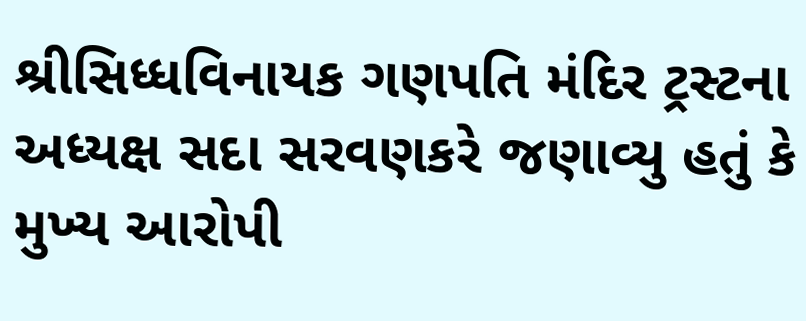શ્રીસિધ્ધવિનાયક ગણપતિ મંદિર ટ્રસ્ટના અધ્યક્ષ સદા સરવણકરે જણાવ્યુ હતું કે મુખ્ય આરોપી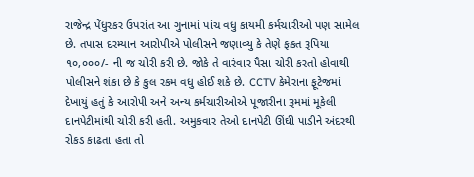રાજેન્દ્ર પેંધુરકર ઉપરાંત આ ગુનામાં પાંચ વધુ કાયમી કર્મચારીઓ પણ સામેલ છે. તપાસ દરમ્યાન આરોપીએ પોલીસને જણાવ્યુ કે તેણે ફકત રૂપિયા ૧૦,૦૦૦/- ની જ ચોરી કરી છે. જોકે તે વારંવાર પૈસા ચોરી કરતો હોવાથી પોલીસને શંકા છે કે કુલ રકમ વધુ હોઈ શકે છે. CCTV કેમેરાના ફૂટેજમાં દેખાયું હતું કે આરોપી અને અન્ય કર્મચારીઓએ પૂજારીના રૂમમાં મૂકેલી દાનપેટીમાંથી ચોરી કરી હતી. અમુકવાર તેઓ દાનપેટી ઊંઘી પાડીને અંદરથી રોકડ કાઢતા હતા તો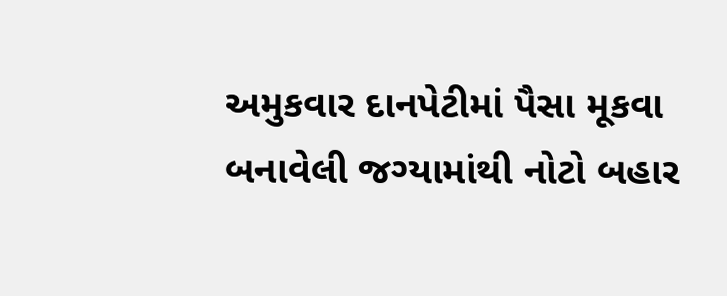અમુકવાર દાનપેટીમાં પૈસા મૂકવા બનાવેલી જગ્યામાંથી નોટો બહાર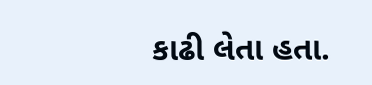કાઢી લેતા હતા.